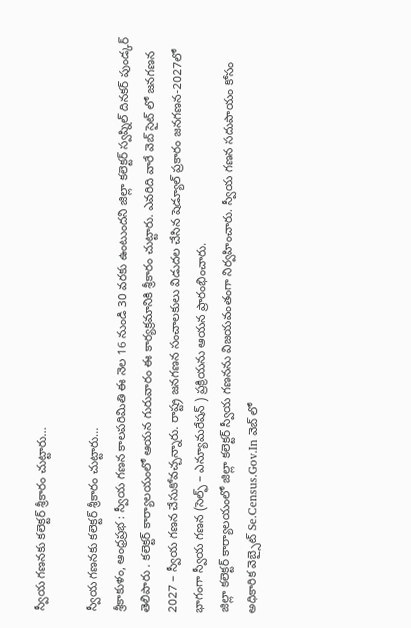స్వీయ గణనకు కలెక్టర్ శ్రీకారం చుట్టారు…

స్వీయ గణనకు కలెక్టర్ శ్రీకారం చుట్టారు…
శ్రీకాకుళం, ఆంధ్రప్రభ : స్వీయ గణన కాలపరిమితి ఈ నెల 16 నుండి 30 వరకు ఉంటుందని జిల్లా కలెక్టర్ స్వప్నిల్ దినకర్ పుండ్కర్ తెలిపారు . కలెక్టర్ కార్యాలయంలో ఆయన గురువారం ఈ కార్యక్రమానికి శ్రీకారం చుట్టారు. ఎవరిది వారే వెబ్ సైట్ లో జనగణన 2027 – స్వీయ గణన చేసుకోవచ్చన్నారు. రాష్ట్ర జనగణన సంచాలకులు విడుదల చేసిన షెడ్యూల్ ప్రకారం జనగణన-2027లో భాగంగా స్వీయ గణన (సెల్ఫ్ – ఎన్యూమరేషన్ ) ప్రక్రియను ఆయన ప్రారంభించారు.
జిల్లా కలెక్టర్ కార్యాలయంలో జిల్లా కలెక్టర్ స్వీయ గణనను విజయవంతంగా నిర్వహించారు. స్వీయ గణన సదుపాయం కోసం అధికారిక వెబ్సైట్ Se.Census.Gov.In వెబ్ లో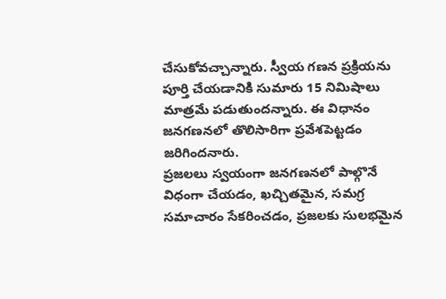చేసుకోవచ్చాన్నారు. స్వీయ గణన ప్రక్రియను పూర్తి చేయడానికి సుమారు 15 నిమిషాలు మాత్రమే పడుతుందన్నారు. ఈ విధానం జనగణనలో తొలిసారిగా ప్రవేశపెట్టడం జరిగిందనారు.
ప్రజలలు స్వయంగా జనగణనలో పాల్గొనే విధంగా చేయడం, ఖచ్చితమైన, సమగ్ర సమాచారం సేకరించడం, ప్రజలకు సులభమైన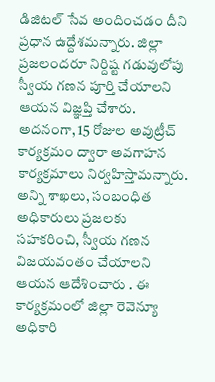డిజిటల్ సేవ అందించడం దీని ప్రధాన ఉద్దేశమన్నారు. జిల్లా ప్రజలందరూ నిర్దిష్ట గడువులోపు స్వీయ గణన పూర్తి చేయాలని ఆయన విజ్ఞప్తి చేశారు.
అదనంగా, 15 రోజుల అవుట్రీచ్ కార్యక్రమం ద్వారా అవగాహన కార్యక్రమాలు నిర్వహిస్తామన్నారు. అన్ని శాఖలు, సంబంధిత అధికారులు ప్రజలకు సహకరించి, స్వీయ గణన విజయవంతం చేయాలని ఆయన ఆదేశించారు . ఈ కార్యక్రమంలో జిల్లా రెవెన్యూ అధికారి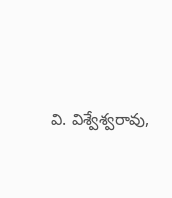వి. విశ్వేశ్వరావు,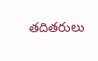తదితరులు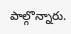పాల్గొన్నారు.